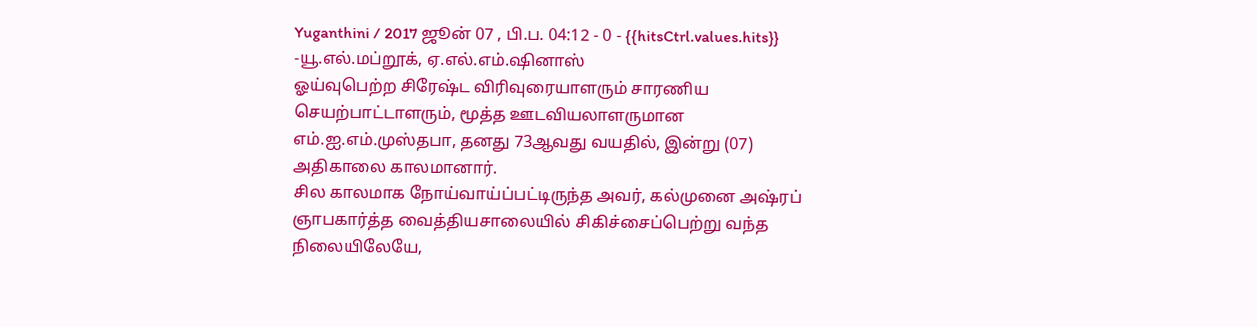Yuganthini / 2017 ஜூன் 07 , பி.ப. 04:12 - 0 - {{hitsCtrl.values.hits}}
-யூ.எல்.மப்றூக், ஏ.எல்.எம்.ஷினாஸ்
ஓய்வுபெற்ற சிரேஷ்ட விரிவுரையாளரும் சாரணிய செயற்பாட்டாளரும், மூத்த ஊடவியலாளருமான எம்.ஐ.எம்.முஸ்தபா, தனது 73ஆவது வயதில், இன்று (07) அதிகாலை காலமானார்.
சில காலமாக நோய்வாய்ப்பட்டிருந்த அவர், கல்முனை அஷ்ரப் ஞாபகார்த்த வைத்தியசாலையில் சிகிச்சைப்பெற்று வந்த நிலையிலேயே,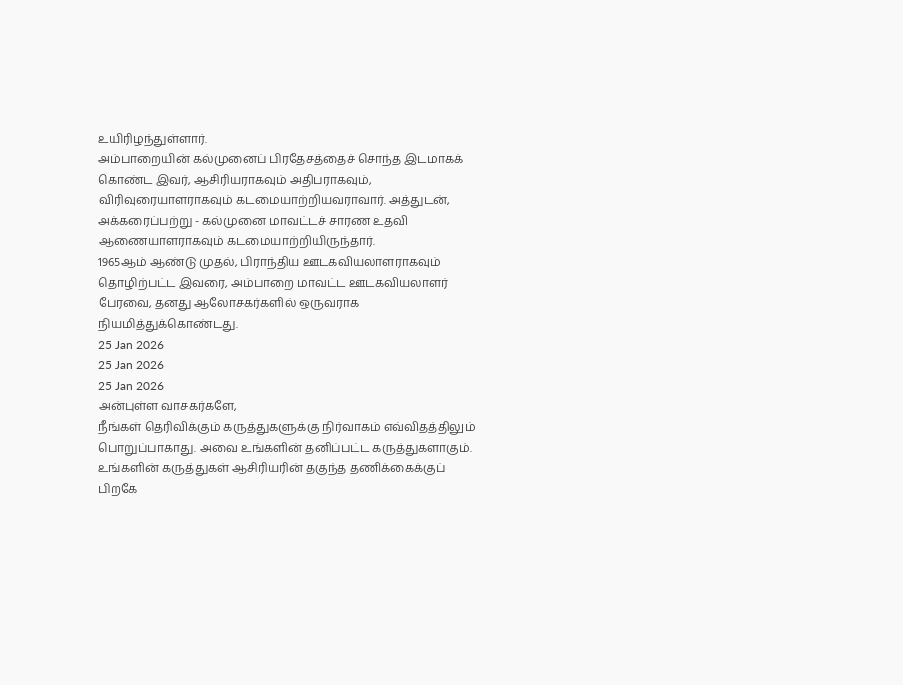உயிரிழந்துள்ளார்.
அம்பாறையின் கல்முனைப் பிரதேசத்தைச் சொந்த இடமாகக் கொண்ட இவர், ஆசிரியராகவும் அதிபராகவும், விரிவுரையாளராகவும் கடமையாற்றியவராவார். அத்துடன், அக்கரைப்பற்று - கல்முனை மாவட்டச் சாரண உதவி ஆணையாளராகவும் கடமையாற்றியிருந்தார்.
1965ஆம் ஆண்டு முதல், பிராந்திய ஊடகவியலாளராகவும் தொழிற்பட்ட இவரை, அம்பாறை மாவட்ட ஊடகவியலாளர் பேரவை, தனது ஆலோசகர்களில் ஒருவராக நியமித்துக்கொண்டது.
25 Jan 2026
25 Jan 2026
25 Jan 2026
அன்புள்ள வாசகர்களே,
நீங்கள் தெரிவிக்கும் கருத்துகளுக்கு நிர்வாகம் எவ்விதத்திலும் பொறுப்பாகாது. அவை உங்களின் தனிப்பட்ட கருத்துகளாகும். உங்களின் கருத்துகள் ஆசிரியரின் தகுந்த தணிக்கைக்குப் பிறகே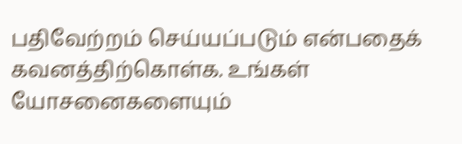பதிவேற்றம் செய்யப்படும் என்பதைக் கவனத்திற்கொள்க. உங்கள் யோசனைகளையும்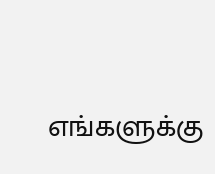எங்களுக்கு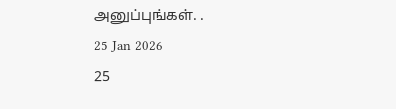அனுப்புங்கள். .
25 Jan 2026
25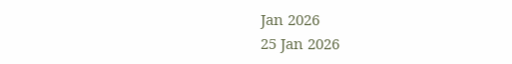Jan 2026
25 Jan 2026